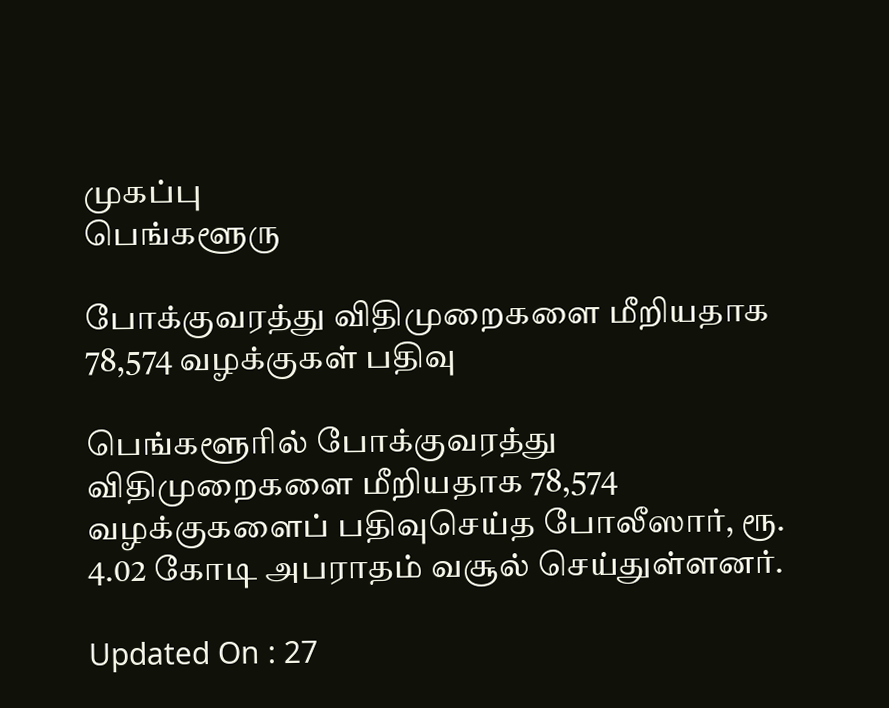முகப்பு
பெங்களூரு

போக்குவரத்து விதிமுறைகளை மீறியதாக 78,574 வழக்குகள் பதிவு

பெங்களூரில் போக்குவரத்து விதிமுறைகளை மீறியதாக 78,574 வழக்குகளைப் பதிவுசெய்த போலீஸார், ரூ. 4.02 கோடி அபராதம் வசூல் செய்துள்ளனர்.

Updated On : 27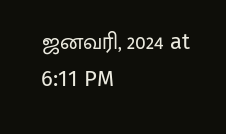ஜனவரி, 2024 at 6:11 PM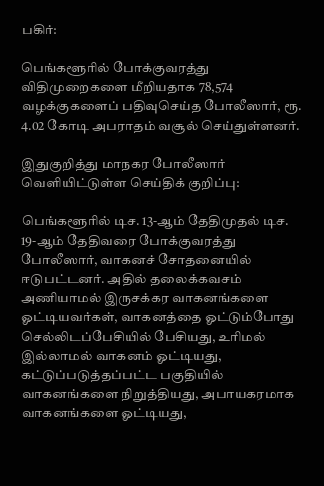பகிர்:

பெங்களூரில் போக்குவரத்து விதிமுறைகளை மீறியதாக 78,574 வழக்குகளைப் பதிவுசெய்த போலீஸார், ரூ. 4.02 கோடி அபராதம் வசூல் செய்துள்ளனர்.

இதுகுறித்து மாநகர போலீஸார் வெளியிட்டுள்ள செய்திக் குறிப்பு:

பெங்களூரில் டிச. 13-ஆம் தேதிமுதல் டிச. 19-ஆம் தேதிவரை போக்குவரத்து போலீஸார், வாகனச் சோதனையில் ஈடுபட்டனர். அதில் தலைக்கவசம் அணியாமல் இருசக்கர வாகனங்களை ஓட்டியவர்கள், வாகனத்தை ஓட்டும்போது செல்லிடப்பேசியில் பேசியது, உரிமல் இல்லாமல் வாகனம் ஓட்டியது, கட்டுப்படுத்தப்பட்ட பகுதியில் வாகனங்களை நிறுத்தியது, அபாயகரமாக வாகனங்களை ஓட்டியது,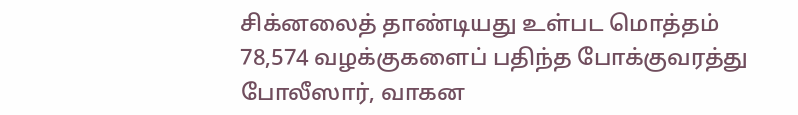சிக்னலைத் தாண்டியது உள்பட மொத்தம் 78,574 வழக்குகளைப் பதிந்த போக்குவரத்து போலீஸார், வாகன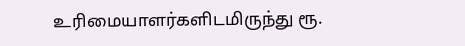உரிமையாளர்களிடமிருந்து ரூ.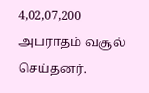4,02,07,200 அபராதம் வசூல் செய்தனர்.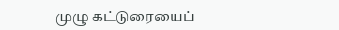முழு கட்டுரையைப்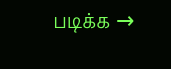படிக்க →